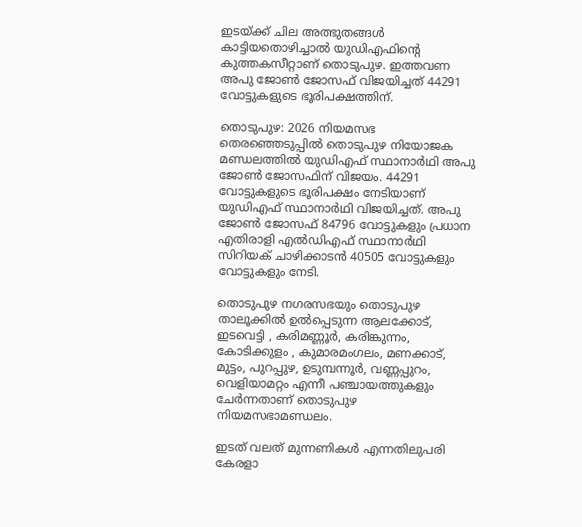ഇടയ്ക്ക് ചില അത്ഭുതങ്ങള്‍ കാട്ടിയതൊഴിച്ചാല്‍ യുഡിഎഫിന്‍റെ കുത്തകസീറ്റാണ് തൊടുപുഴ. ഇത്തവണ അപു ജോണ്‍ ജോസഫ് വിജയിച്ചത് 44291 വോട്ടുകളുടെ ഭൂരിപക്ഷത്തിന്.

തൊടുപുഴ: 2026 നിയമസഭ തെരഞ്ഞെടുപ്പില്‍ തൊടുപുഴ നിയോജക മണ്ഡലത്തിൽ യുഡിഎഫ് സ്ഥാനാര്‍ഥി അപു ജോൺ ജോസഫിന് വിജയം. 44291 വോട്ടുകളുടെ ഭൂരിപക്ഷം നേടിയാണ് യുഡിഎഫ് സ്ഥാനാര്‍ഥി വിജയിച്ചത്. അപു ജോൺ ജോസഫ് 84796 വോട്ടുകളും പ്രധാന എതിരാളി എൽഡിഎഫ് സ്ഥാനാര്‍ഥി സിറിയക് ചാഴിക്കാടൻ 40505 വോട്ടുകളും വോട്ടുകളും നേടി.

തൊടുപുഴ നഗരസഭയും തൊടുപുഴ താലൂക്കിൽ ഉൽപ്പെടുന്ന ആലക്കോട്, ഇടവെട്ടി , കരിമണ്ണൂർ, കരിങ്കുന്നം, കോടിക്കുളം , കുമാരമംഗലം, മണക്കാട്, മുട്ടം, പുറപ്പുഴ, ഉടുമ്പന്നൂർ, വണ്ണപ്പുറം, വെളിയാമറ്റം എന്നീ പഞ്ചായത്തുകളും ചേർന്നതാണ് തൊടുപുഴ നിയമസഭാമണ്ഡലം.

ഇടത് വലത് മുന്നണികൾ എന്നതിലുപരി കേരളാ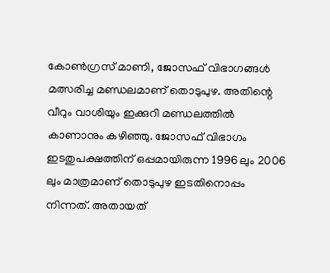കോൺഗ്രസ് മാണി, ജോസഫ് വിഭാഗങ്ങൾ മത്സരിച്ച മണ്ഡലമാണ് തൊടുപുഴ. അതിന്റെ വീറും വാശിയും ഇക്കുറി മണ്ഡലത്തിൽ കാണാനും കഴിഞ്ഞു. ജോസഫ് വിഭാഗം ഇടതുപക്ഷത്തിന് ഒപ്പമായിരുന്ന 1996 ലും 2006 ലും മാത്രമാണ് തൊടുപുഴ ഇടതിനൊപ്പം നിന്നത്. അതായത്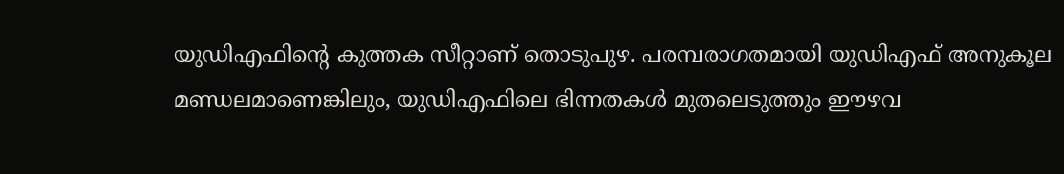യുഡിഎഫിൻ്റെ കുത്തക സീറ്റാണ് തൊടുപുഴ. പരമ്പരാഗതമായി യുഡിഎഫ് അനുകൂല മണ്ഡലമാണെങ്കിലും, യുഡിഎഫിലെ ഭിന്നതകൾ മുതലെടുത്തും ഈഴവ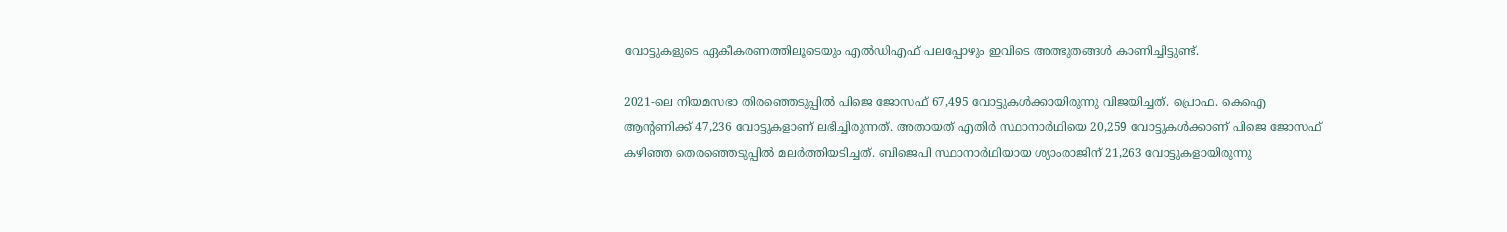വോട്ടുകളുടെ ഏകീകരണത്തിലൂടെയും എൽഡിഎഫ് പലപ്പോഴും ഇവിടെ അത്ഭുതങ്ങൾ കാണിച്ചിട്ടുണ്ട്.

2021-ലെ നിയമസഭാ തിരഞ്ഞെടുപ്പിൽ പിജെ ജോസഫ് 67,495 വോട്ടുകൾക്കായിരുന്നു വിജയിച്ചത്. പ്രൊഫ. കെഐ ആൻ്റണിക്ക് 47,236 വോട്ടുകളാണ് ലഭിച്ചിരുന്നത്. അതായത് എതിർ സ്ഥാനാർഥിയെ 20,259 വോട്ടുകൾക്കാണ് പിജെ ജോസഫ് കഴിഞ്ഞ തെര‍ഞ്ഞെടുപ്പിൽ മലർത്തിയടിച്ചത്. ബിജെപി സ്ഥാനാർഥിയായ ശ്യാംരാജിന് 21,263 വോട്ടുകളായിരുന്നു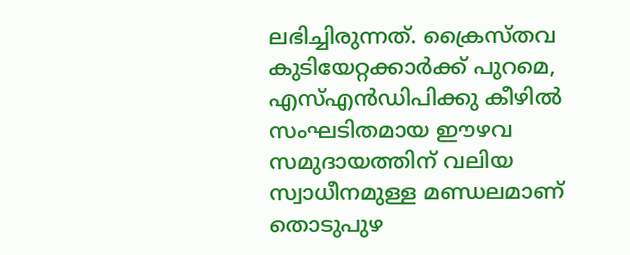ലഭിച്ചിരുന്നത്. ക്രൈസ്തവ കുടിയേറ്റക്കാർക്ക് പുറമെ, എസ്എൻഡിപിക്കു കീഴിൽ സംഘടിതമായ ഈഴവ സമുദായത്തിന് വലിയ സ്വാധീനമുള്ള മണ്ഡലമാണ് തൊടുപുഴ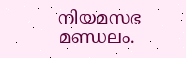നിയമസഭ മണ്ഡലം.